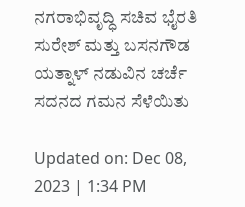ನಗರಾಭಿವೃದ್ಧಿ ಸಚಿವ ಭೈರತಿ ಸುರೇಶ್ ಮತ್ತು ಬಸನಗೌಡ ಯತ್ನಾಳ್ ನಡುವಿನ ಚರ್ಚೆ ಸದನದ ಗಮನ ಸೆಳೆಯಿತು

Updated on: Dec 08, 2023 | 1:34 PM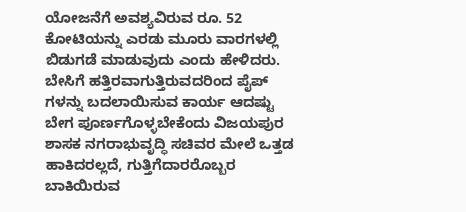ಯೋಜನೆಗೆ ಅವಶ್ಯವಿರುವ ರೂ. 52 ಕೋಟಿಯನ್ನು ಎರಡು ಮೂರು ವಾರಗಳಲ್ಲಿ ಬಿಡುಗಡೆ ಮಾಡುವುದು ಎಂದು ಹೇಳಿದರು. ಬೇಸಿಗೆ ಹತ್ತಿರವಾಗುತ್ತಿರುವದರಿಂದ ಪೈಪ್ ಗಳನ್ನು ಬದಲಾಯಿಸುವ ಕಾರ್ಯ ಆದಷ್ಟು ಬೇಗ ಪೂರ್ಣಗೊಳ್ಳಬೇಕೆಂದು ವಿಜಯಪುರ ಶಾಸಕ ನಗರಾಭುವೃದ್ಧಿ ಸಚಿವರ ಮೇಲೆ ಒತ್ತಡ ಹಾಕಿದರಲ್ಲದೆ, ಗುತ್ತಿಗೆದಾರರೊಬ್ಬರ ಬಾಕಿಯಿರುವ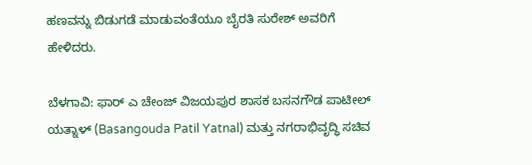ಹಣವನ್ನು ಬಿಡುಗಡೆ ಮಾಡುವಂತೆಯೂ ಬೈರತಿ ಸುರೇಶ್ ಅವರಿಗೆ ಹೇಳಿದರು.

ಬೆಳಗಾವಿ: ಫಾರ್ ಎ ಚೇಂಜ್ ವಿಜಯಪುರ ಶಾಸಕ ಬಸನಗೌಡ ಪಾಟೀಲ್ ಯತ್ನಾಳ್ (Basangouda Patil Yatnal) ಮತ್ತು ನಗರಾಭಿವೃದ್ಧಿ ಸಚಿವ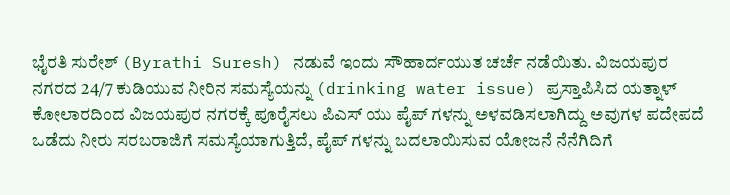ಭೈರತಿ ಸುರೇಶ್ (Byrathi Suresh) ನಡುವೆ ಇಂದು ಸೌಹಾರ್ದಯುತ ಚರ್ಚೆ ನಡೆಯಿತು. ವಿಜಯಪುರ ನಗರದ 24/7 ಕುಡಿಯುವ ನೀರಿನ ಸಮಸ್ಯೆಯನ್ನು (drinking water issue) ಪ್ರಸ್ತಾಪಿಸಿದ ಯತ್ನಾಳ್ ಕೋಲಾರದಿಂದ ವಿಜಯಪುರ ನಗರಕ್ಕೆ ಪೂರೈಸಲು ಪಿಎಸ್ ಯು ಪೈಪ್ ಗಳನ್ನು ಅಳವಡಿಸಲಾಗಿದ್ದು ಅವುಗಳ ಪದೇಪದೆ ಒಡೆದು ನೀರು ಸರಬರಾಜಿಗೆ ಸಮಸ್ಯೆಯಾಗುತ್ತಿದೆ, ಪೈಪ್ ಗಳನ್ನು ಬದಲಾಯಿಸುವ ಯೋಜನೆ ನೆನೆಗಿದಿಗೆ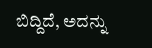ಬಿದ್ದಿದೆ, ಅದನ್ನು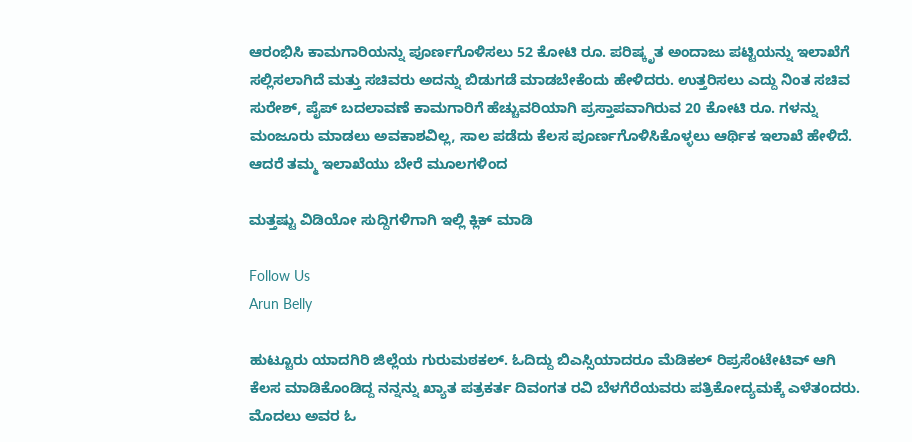ಆರಂಭಿಸಿ ಕಾಮಗಾರಿಯನ್ನು ಪೂರ್ಣಗೊಳಿಸಲು 52 ಕೋಟಿ ರೂ. ಪರಿಷ್ಕೃತ ಅಂದಾಜು ಪಟ್ಟಿಯನ್ನು ಇಲಾಖೆಗೆ ಸಲ್ಲಿಸಲಾಗಿದೆ ಮತ್ತು ಸಚಿವರು ಅದನ್ನು ಬಿಡುಗಡೆ ಮಾಡಬೇಕೆಂದು ಹೇಳಿದರು. ಉತ್ತರಿಸಲು ಎದ್ದು ನಿಂತ ಸಚಿವ ಸುರೇಶ್, ಪೈಪ್ ಬದಲಾವಣೆ ಕಾಮಗಾರಿಗೆ ಹೆಚ್ಚುವರಿಯಾಗಿ ಪ್ರಸ್ತಾಪವಾಗಿರುವ 20 ಕೋಟಿ ರೂ. ಗಳನ್ನು ಮಂಜೂರು ಮಾಡಲು ಅವಕಾಶವಿಲ್ಲ, ಸಾಲ ಪಡೆದು ಕೆಲಸ ಪೂರ್ಣಗೊಳಿಸಿಕೊಳ್ಳಲು ಆರ್ಥಿಕ ಇಲಾಖೆ ಹೇಳಿದೆ. ಆದರೆ ತಮ್ಮ ಇಲಾಖೆಯು ಬೇರೆ ಮೂಲಗಳಿಂದ

ಮತ್ತಷ್ಟು ವಿಡಿಯೋ ಸುದ್ದಿಗಳಿಗಾಗಿ ಇಲ್ಲಿ ಕ್ಲಿಕ್ ಮಾಡಿ

Follow Us
Arun Belly

ಹುಟ್ಟೂರು ಯಾದಗಿರಿ ಜಿಲ್ಲೆಯ ಗುರುಮಠಕಲ್. ಓದಿದ್ದು ಬಿಎಸ್ಸಿಯಾದರೂ ಮೆಡಿಕಲ್ ರಿಪ್ರಸೆಂಟೇಟಿವ್ ಆಗಿ ಕೆಲಸ ಮಾಡಿಕೊಂಡಿದ್ದ ನನ್ನನ್ನು ಖ್ಯಾತ ಪತ್ರಕರ್ತ ದಿವಂಗತ ರವಿ ಬೆಳಗೆರೆಯವರು ಪತ್ರಿಕೋದ್ಯಮಕ್ಕೆ ಎಳೆತಂದರು. ಮೊದಲು ಅವರ ಓ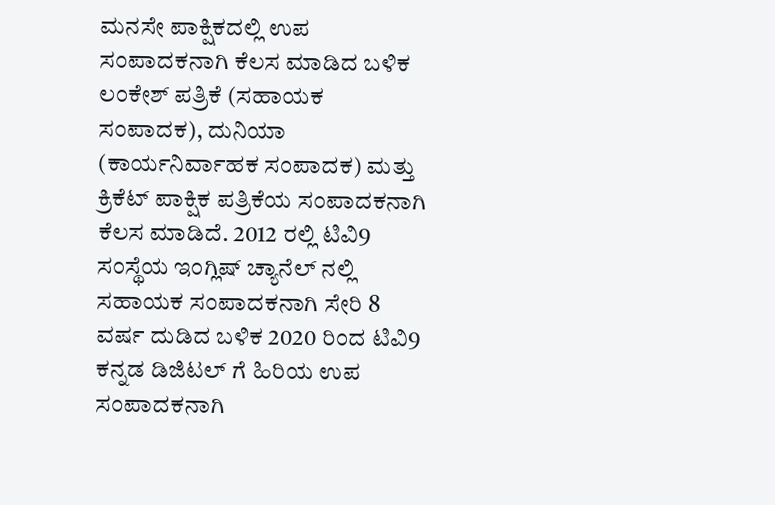ಮನಸೇ ಪಾಕ್ಷಿಕದಲ್ಲಿ ಉಪ ಸಂಪಾದಕನಾಗಿ ಕೆಲಸ ಮಾಡಿದ ಬಳಿಕ ಲಂಕೇಶ್ ಪತ್ರಿಕೆ (ಸಹಾಯಕ ಸಂಪಾದಕ), ದುನಿಯಾ (ಕಾರ್ಯನಿರ್ವಾಹಕ ಸಂಪಾದಕ) ಮತ್ತು ಕ್ರಿಕೆಟ್ ಪಾಕ್ಷಿಕ ಪತ್ರಿಕೆಯ ಸಂಪಾದಕನಾಗಿ ಕೆಲಸ ಮಾಡಿದೆ. 2012 ರಲ್ಲಿ ಟಿವಿ9 ಸಂಸ್ಥೆಯ ಇಂಗ್ಲಿಷ್ ಚ್ಯಾನೆಲ್ ನಲ್ಲಿ ಸಹಾಯಕ ಸಂಪಾದಕನಾಗಿ ಸೇರಿ 8 ವರ್ಷ ದುಡಿದ ಬಳಿಕ 2020 ರಿಂದ ಟಿವಿ9 ಕನ್ನಡ ಡಿಜಿಟಲ್ ಗೆ ಹಿರಿಯ ಉಪ ಸಂಪಾದಕನಾಗಿ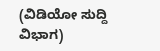(ವಿಡಿಯೋ ಸುದ್ದಿ ವಿಭಾಗ)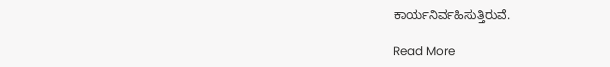ಕಾರ್ಯನಿರ್ವಹಿಸುತ್ತಿರುವೆ.

Read More